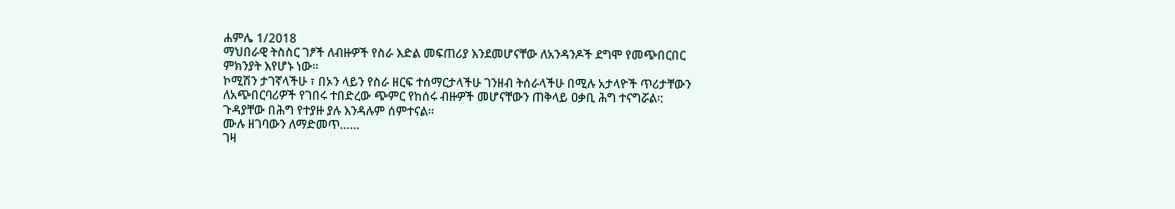ሐምሌ 1/2018
ማህበራዊ ትስስር ገፆች ለብዙዎች የስራ እድል መፍጠሪያ እንደመሆናቸው ለአንዳንዶች ደግሞ የመጭበርበር ምክንያት እየሆኑ ነው፡፡
ኮሚሽን ታገኛላችሁ ፣ በኦን ላይን የስራ ዘርፍ ተሰማርታላችሁ ገንዘብ ትሰራላችሁ በሚሉ አታላዮች ጥሪታቸውን ለአጭበርባሪዎች የገበሩ ተበድረው ጭምር የከሰሩ ብዙዎች መሆናቸውን ጠቅላይ ዐቃቢ ሕግ ተናግሯል፡:
ጉዳያቸው በሕግ የተያዙ ያሉ እንዳሉም ሰምተናል፡፡
ሙሉ ዘገባውን ለማድመጥ……
ገዛ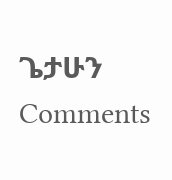ጌታሁን
Comments